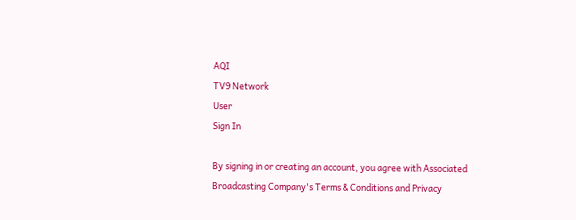AQI
TV9 Network
User
Sign In

By signing in or creating an account, you agree with Associated Broadcasting Company's Terms & Conditions and Privacy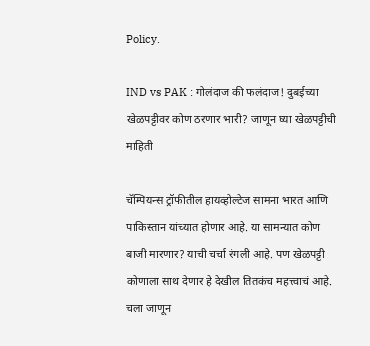Policy.

IND vs PAK : गोलंदाज की फलंदाज! दुबईच्या खेळपट्टीवर कोण ठरणार भारी? जाणून घ्या खेळपट्टीची माहिती

चॅम्पियन्स ट्रॉफीतील हायव्होल्टेज सामना भारत आणि पाकिस्तान यांच्यात होणार आहे. या सामन्यात कोण बाजी मारणार? याची चर्चा रंगली आहे. पण खेळपट्टी कोणाला साथ देणार हे देखील तितकंच महत्त्वाचं आहे. चला जाणून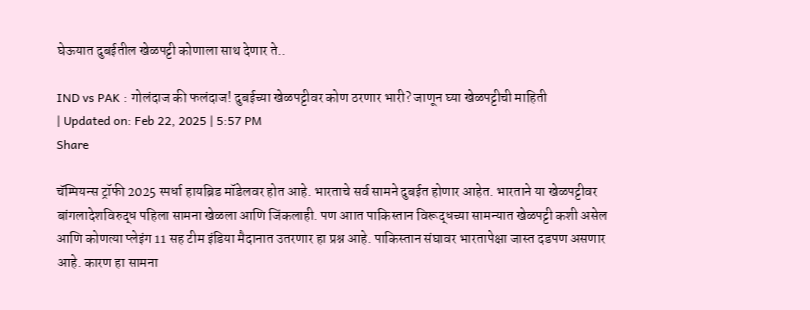घेऊयात दुबईतील खेळपट्टी कोणाला साथ देणार ते..

IND vs PAK : गोलंदाज की फलंदाज! दुबईच्या खेळपट्टीवर कोण ठरणार भारी? जाणून घ्या खेळपट्टीची माहिती
| Updated on: Feb 22, 2025 | 5:57 PM
Share

चॅम्पियन्स ट्रॉफी 2025 स्पर्धा हायब्रिड मॉडेलवर होत आहे. भारताचे सर्व सामने दुबईत होणार आहेत. भारताने या खेळपट्टीवर बांगलादेशविरुद्ध पहिला सामना खेळला आणि जिंकलाही. पण आात पाकिस्तान विरूद्धच्या सामन्यात खेळपट्टी कशी असेल आणि कोणत्या प्लेइंग 11 सह टीम इंडिया मैदानात उतरणार हा प्रश्न आहे. पाकिस्तान संघावर भारतापेक्षा जास्त दडपण असणार आहे. कारण हा सामना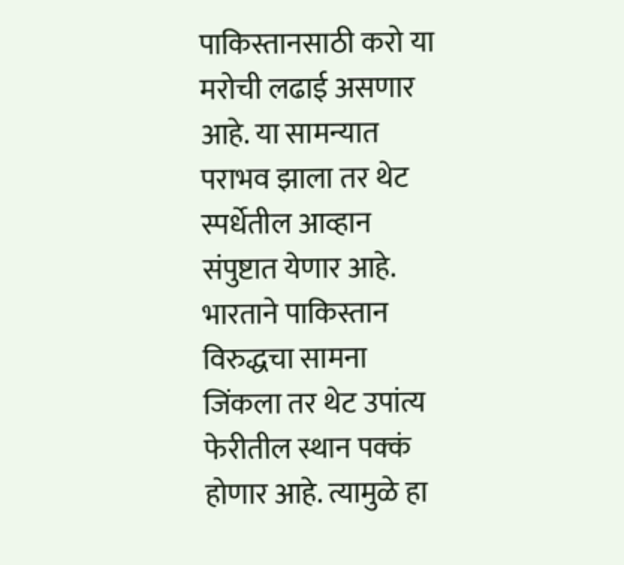पाकिस्तानसाठी करो या मरोची लढाई असणार आहे. या सामन्यात पराभव झाला तर थेट स्पर्धेतील आव्हान संपुष्टात येणार आहे. भारताने पाकिस्तान विरुद्धचा सामना जिंकला तर थेट उपांत्य फेरीतील स्थान पक्कं होणार आहे. त्यामुळे हा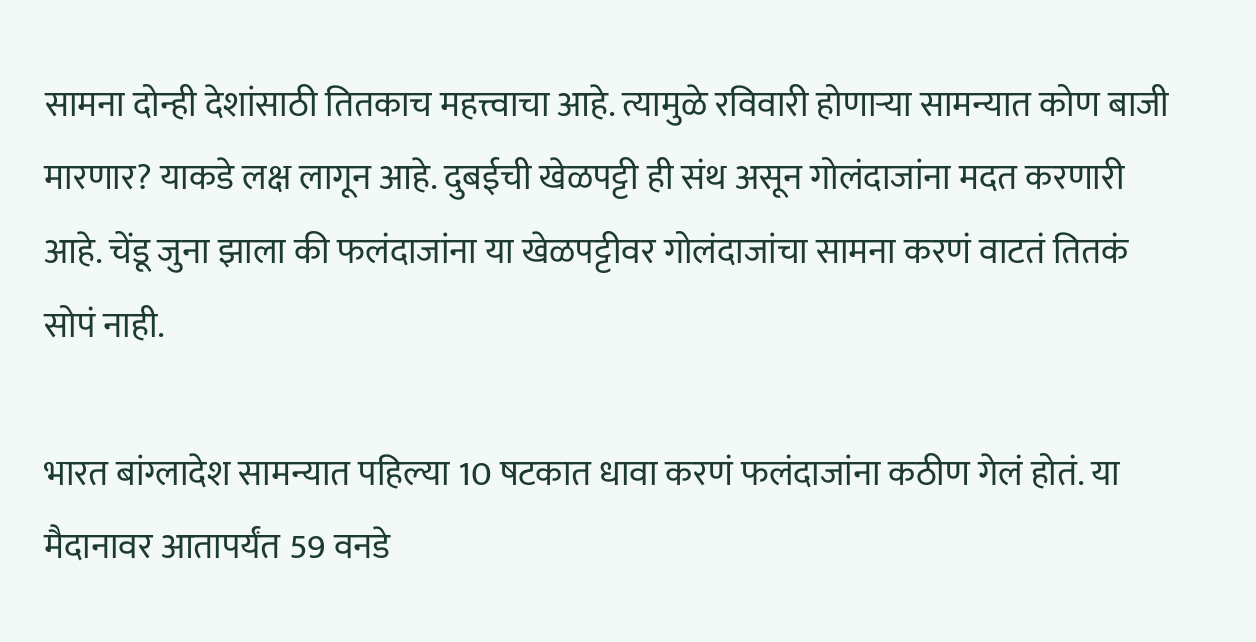सामना दोन्ही देशांसाठी तितकाच महत्त्वाचा आहे. त्यामुळे रविवारी होणाऱ्या सामन्यात कोण बाजी मारणार? याकडे लक्ष लागून आहे. दुबईची खेळपट्टी ही संथ असून गोलंदाजांना मदत करणारी आहे. चेंडू जुना झाला की फलंदाजांना या खेळपट्टीवर गोलंदाजांचा सामना करणं वाटतं तितकं सोपं नाही.

भारत बांग्लादेश सामन्यात पहिल्या 10 षटकात धावा करणं फलंदाजांना कठीण गेलं होतं. या मैदानावर आतापर्यंत 59 वनडे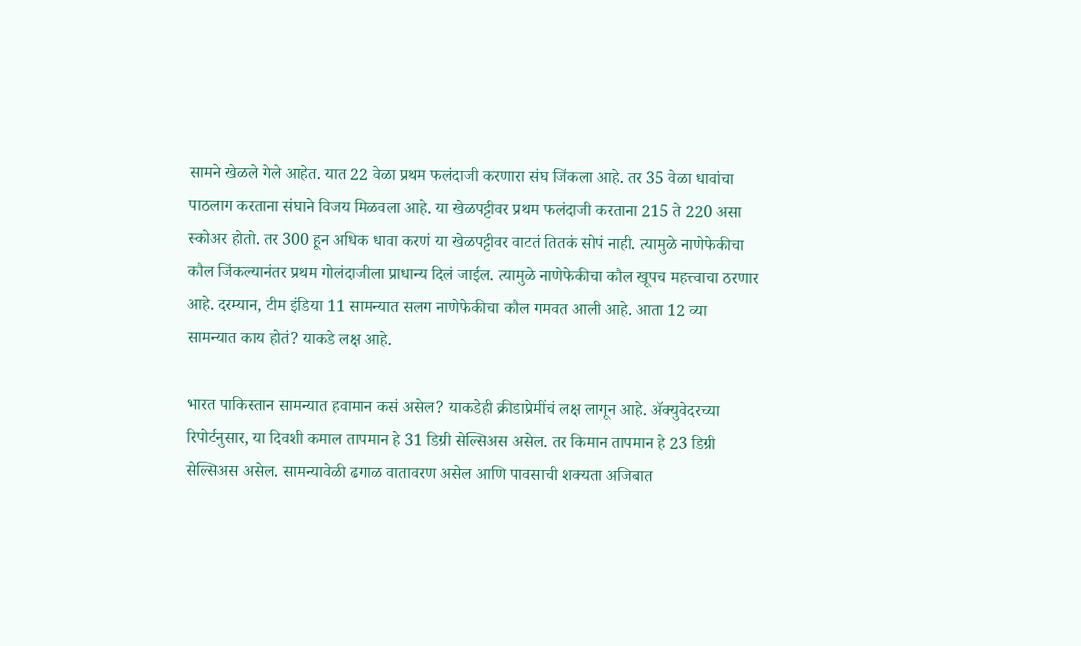सामने खेळले गेले आहेत. यात 22 वेळा प्रथम फलंदाजी करणारा संघ जिंकला आहे. तर 35 वेळा धावांचा पाठलाग करताना संघाने विजय मिळवला आहे. या खेळपट्टीवर प्रथम फलंदाजी करताना 215 ते 220 असा स्कोअर होतो. तर 300 हून अधिक धावा करणं या खेळपट्टीवर वाटतं तितकं सोपं नाही. त्यामुळे नाणेफेकीचा कौल जिंकल्यानंतर प्रथम गोलंदाजीला प्राधान्य दिलं जाईल. त्यामुळे नाणेफेकीचा कौल खूपच महत्त्वाचा ठरणार आहे. दरम्यान, टीम इंडिया 11 सामन्यात सलग नाणेफेकीचा कौल गमवत आली आहे. आता 12 व्या सामन्यात काय होतं? याकडे लक्ष आहे.

भारत पाकिस्तान सामन्यात हवामान कसं असेल? याकडेही क्रीडाप्रेमींचं लक्ष लागून आहे. ॲक्युवेदरच्या रिपोर्टनुसार, या दिवशी कमाल तापमान हे 31 डिग्री सेल्सिअस असेल. तर किमान तापमान हे 23 डिग्री सेल्सिअस असेल. सामन्यावेळी ढगाळ वातावरण असेल आणि पावसाची शक्यता अजिबात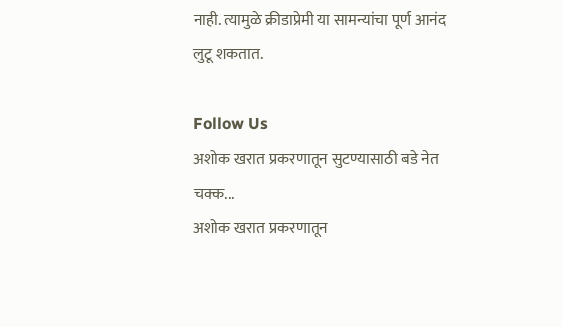नाही. त्यामुळे क्रीडाप्रेमी या सामन्यांचा पूर्ण आनंद लुटू शकतात.

Follow Us
अशोक खरात प्रकरणातून सुटण्यासाठी बडे नेत चक्क...
अशोक खरात प्रकरणातून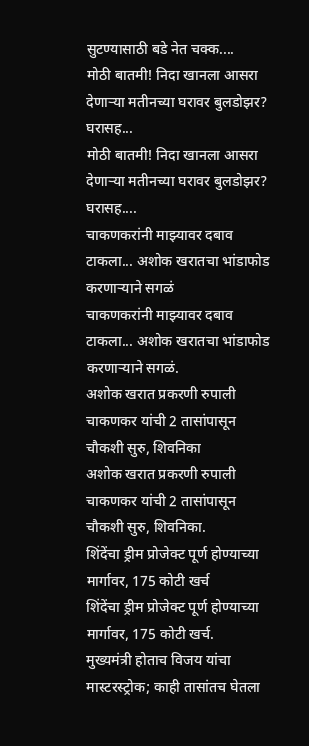सुटण्यासाठी बडे नेत चक्क....
मोठी बातमी! निदा खानला आसरा देणाऱ्या मतीनच्या घरावर बुलडोझर? घरासह...
मोठी बातमी! निदा खानला आसरा देणाऱ्या मतीनच्या घरावर बुलडोझर? घरासह....
चाकणकरांनी माझ्यावर दबाव टाकला... अशोक खरातचा भांडाफोड करणाऱ्याने सगळं
चाकणकरांनी माझ्यावर दबाव टाकला... अशोक खरातचा भांडाफोड करणाऱ्याने सगळं.
अशोक खरात प्रकरणी रुपाली चाकणकर यांची 2 तासांपासून चौकशी सुरु, शिवनिका
अशोक खरात प्रकरणी रुपाली चाकणकर यांची 2 तासांपासून चौकशी सुरु, शिवनिका.
शिंदेंचा ड्रीम प्रोजेक्ट पूर्ण होण्याच्या मार्गावर, 175 कोटी खर्च
शिंदेंचा ड्रीम प्रोजेक्ट पूर्ण होण्याच्या मार्गावर, 175 कोटी खर्च.
मुख्यमंत्री होताच विजय यांचा मास्टरस्ट्रोक; काही तासांतच घेतला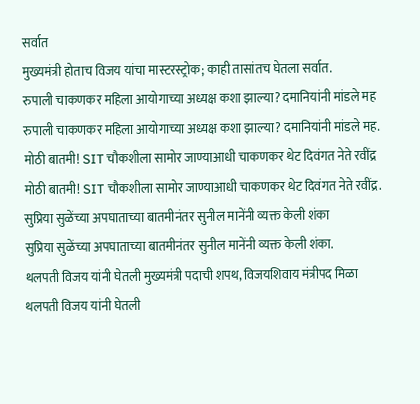सर्वात
मुख्यमंत्री होताच विजय यांचा मास्टरस्ट्रोक; काही तासांतच घेतला सर्वात.
रुपाली चाकणकर महिला आयोगाच्या अध्यक्ष कशा झाल्या? दमानियांनी मांडले मह
रुपाली चाकणकर महिला आयोगाच्या अध्यक्ष कशा झाल्या? दमानियांनी मांडले मह.
मोठी बातमी! SIT चौकशीला सामोर जाण्याआधी चाकणकर थेट दिवंगत नेते रवींद्र
मोठी बातमी! SIT चौकशीला सामोर जाण्याआधी चाकणकर थेट दिवंगत नेते रवींद्र.
सुप्रिया सुळेंच्या अपघाताच्या बातमीनंतर सुनील मानेंनी व्यक्त केली शंका
सुप्रिया सुळेंच्या अपघाताच्या बातमीनंतर सुनील मानेंनी व्यक्त केली शंका.
थलपती विजय यांनी घेतली मुख्यमंत्री पदाची शपथ, विजयशिवाय मंत्रीपद मिळा
थलपती विजय यांनी घेतली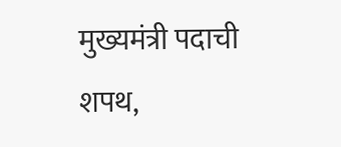मुख्यमंत्री पदाची शपथ,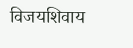विजयशिवाय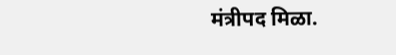मंत्रीपद मिळा.